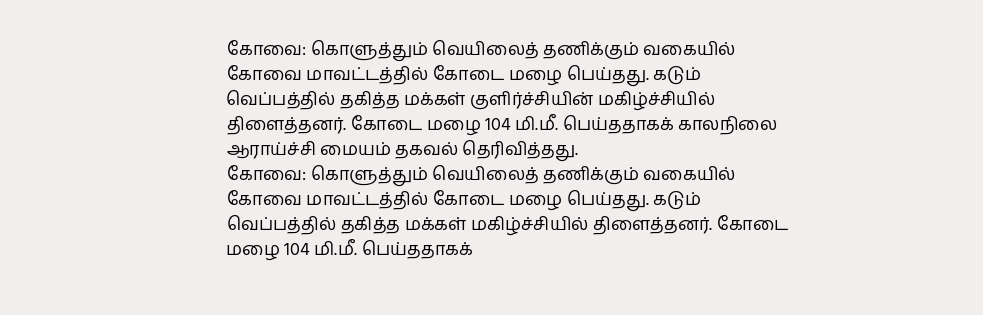கோவை: கொளுத்தும் வெயிலைத் தணிக்கும் வகையில் கோவை மாவட்டத்தில் கோடை மழை பெய்தது. கடும் வெப்பத்தில் தகித்த மக்கள் குளிர்ச்சியின் மகிழ்ச்சியில் திளைத்தனர். கோடை மழை 104 மி.மீ. பெய்ததாகக் காலநிலை ஆராய்ச்சி மையம் தகவல் தெரிவித்தது.
கோவை: கொளுத்தும் வெயிலைத் தணிக்கும் வகையில் கோவை மாவட்டத்தில் கோடை மழை பெய்தது. கடும் வெப்பத்தில் தகித்த மக்கள் மகிழ்ச்சியில் திளைத்தனர். கோடை மழை 104 மி.மீ. பெய்ததாகக்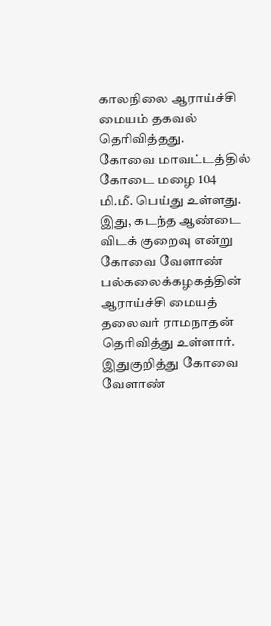காலநிலை ஆராய்ச்சி மையம் தகவல் தெரிவித்தது.
கோவை மாவட்டத்தில் கோடை மழை 104 மி.மீ. பெய்து உள்ளது. இது, கடந்த ஆண்டை விடக் குறைவு என்று கோவை வேளாண் பல்கலைக்கழகத்தின் ஆராய்ச்சி மையத் தலைவர் ராமநாதன் தெரிவித்து உள்ளார்.
இதுகுறித்து கோவை வேளாண்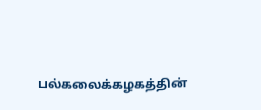பல்கலைக்கழகத்தின்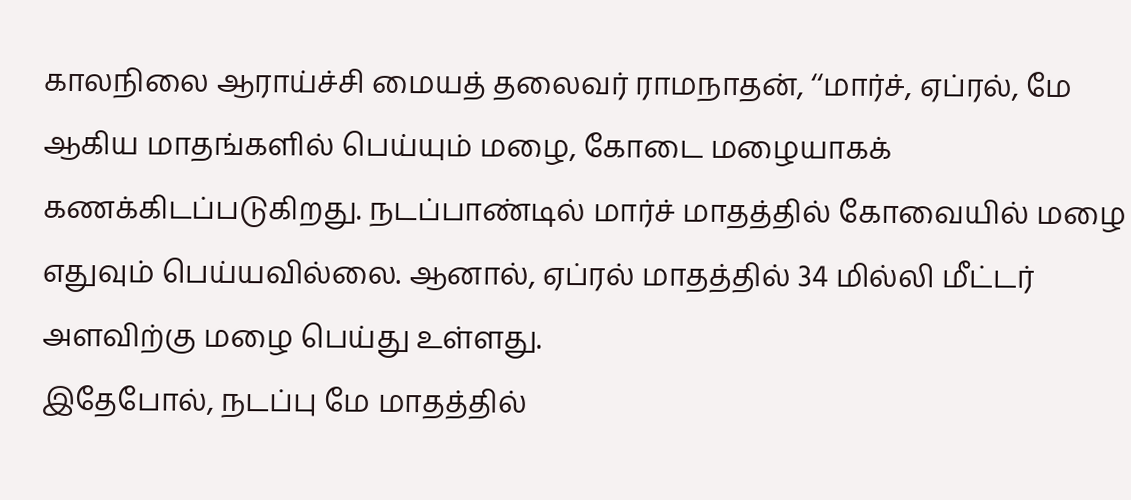காலநிலை ஆராய்ச்சி மையத் தலைவர் ராமநாதன், ‘‘மார்ச், ஏப்ரல், மே ஆகிய மாதங்களில் பெய்யும் மழை, கோடை மழையாகக் கணக்கிடப்படுகிறது. நடப்பாண்டில் மார்ச் மாதத்தில் கோவையில் மழை எதுவும் பெய்யவில்லை. ஆனால், ஏப்ரல் மாதத்தில் 34 மில்லி மீட்டர் அளவிற்கு மழை பெய்து உள்ளது.
இதேபோல், நடப்பு மே மாதத்தில்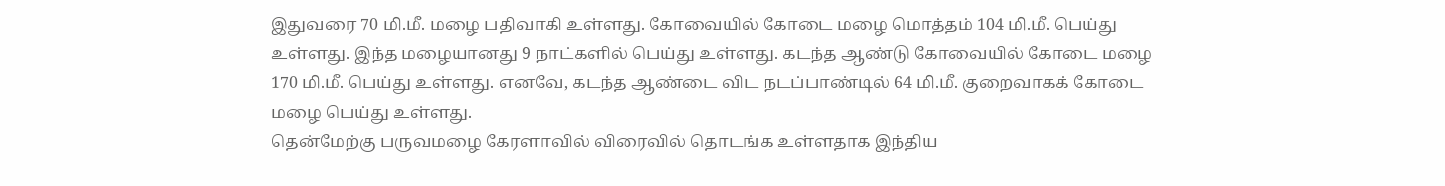இதுவரை 70 மி.மீ. மழை பதிவாகி உள்ளது. கோவையில் கோடை மழை மொத்தம் 104 மி.மீ. பெய்து உள்ளது. இந்த மழையானது 9 நாட்களில் பெய்து உள்ளது. கடந்த ஆண்டு கோவையில் கோடை மழை 170 மி.மீ. பெய்து உள்ளது. எனவே, கடந்த ஆண்டை விட நடப்பாண்டில் 64 மி.மீ. குறைவாகக் கோடை மழை பெய்து உள்ளது.
தென்மேற்கு பருவமழை கேரளாவில் விரைவில் தொடங்க உள்ளதாக இந்திய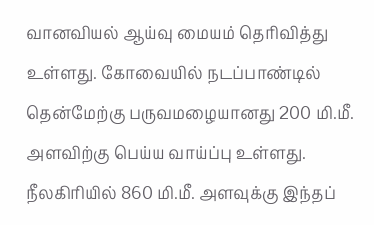வானவியல் ஆய்வு மையம் தெரிவித்து உள்ளது. கோவையில் நடப்பாண்டில் தென்மேற்கு பருவமழையானது 200 மி.மீ. அளவிற்கு பெய்ய வாய்ப்பு உள்ளது. நீலகிரியில் 860 மி.மீ. அளவுக்கு இந்தப்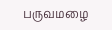பருவமழை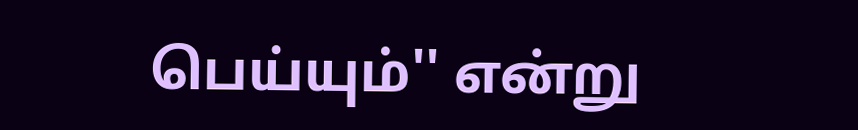பெய்யும்'' என்று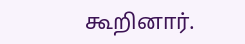கூறினார்.